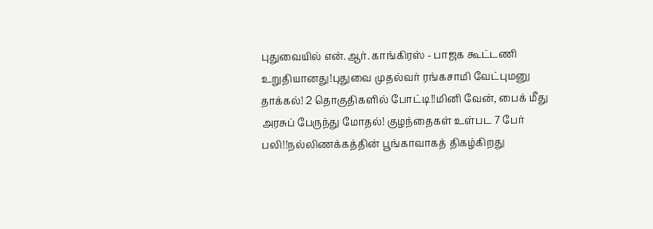புதுவையில் என்.ஆர். காங்கிரஸ் - பாஜக கூட்டணி உறுதியானது!புதுவை முதல்வர் ரங்கசாமி வேட்புமனு தாக்கல்! 2 தொகுதிகளில் போட்டி!!மினி வேன், பைக் மீது அரசுப் பேருந்து மோதல்! குழந்தைகள் உள்பட 7 பேர் பலி!!நல்லிணக்கத்தின் பூங்காவாகத் திகழ்கிறது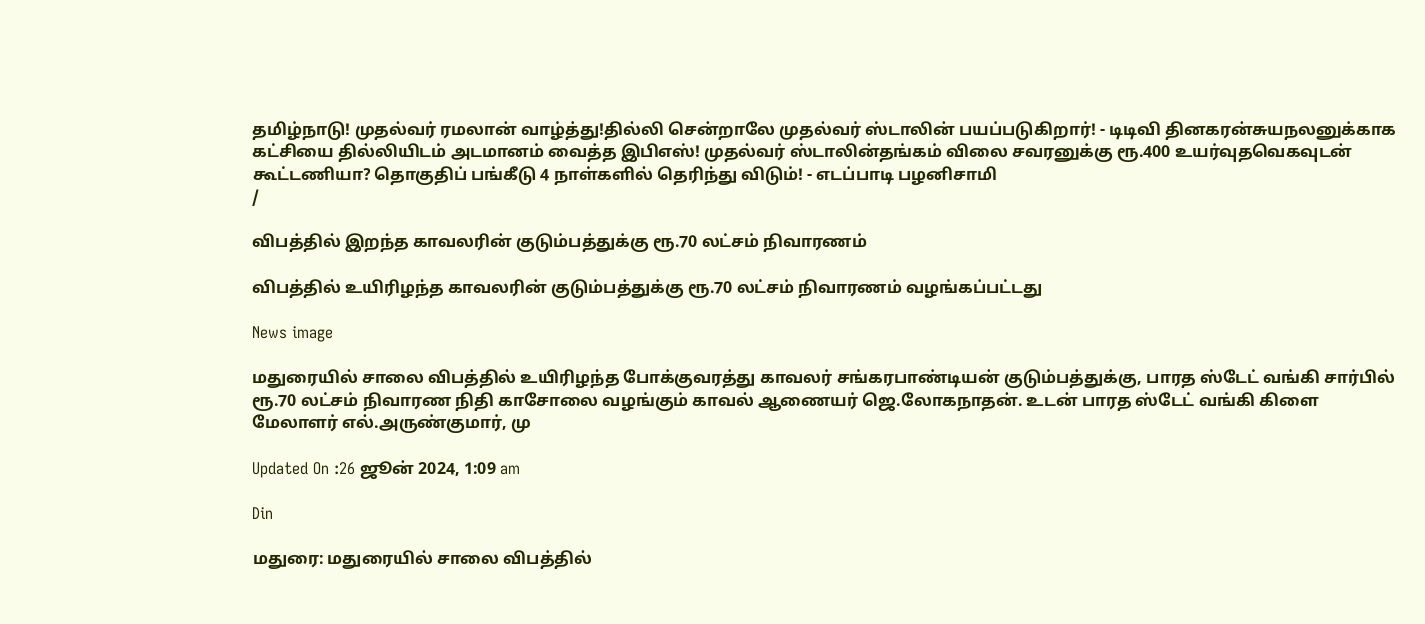தமிழ்நாடு! முதல்வர் ரமலான் வாழ்த்து!தில்லி சென்றாலே முதல்வர் ஸ்டாலின் பயப்படுகிறார்! - டிடிவி தினகரன்சுயநலனுக்காக கட்சியை தில்லியிடம் அடமானம் வைத்த இபிஎஸ்! முதல்வர் ஸ்டாலின்தங்கம் விலை சவரனுக்கு ரூ.400 உயர்வுதவெகவுடன் கூட்டணியா? தொகுதிப் பங்கீடு 4 நாள்களில் தெரிந்து விடும்! - எடப்பாடி பழனிசாமி
/

விபத்தில் இறந்த காவலரின் குடும்பத்துக்கு ரூ.70 லட்சம் நிவாரணம்

விபத்தில் உயிரிழந்த காவலரின் குடும்பத்துக்கு ரூ.70 லட்சம் நிவாரணம் வழங்கப்பட்டது

News image

மதுரையில் சாலை விபத்தில் உயிரிழந்த போக்குவரத்து காவலர் சங்கரபாண்டியன் குடும்பத்துக்கு, பாரத ஸ்டேட் வங்கி சார்பில் ரூ.70 லட்சம் நிவாரண நிதி காசோலை வழங்கும் காவல் ஆணையர் ஜெ.லோகநாதன். உடன் பாரத ஸ்டேட் வங்கி கிளை மேலாளர் எல்.அருண்குமார், மு

Updated On :26 ஜூன் 2024, 1:09 am

Din

மதுரை: மதுரையில் சாலை விபத்தில்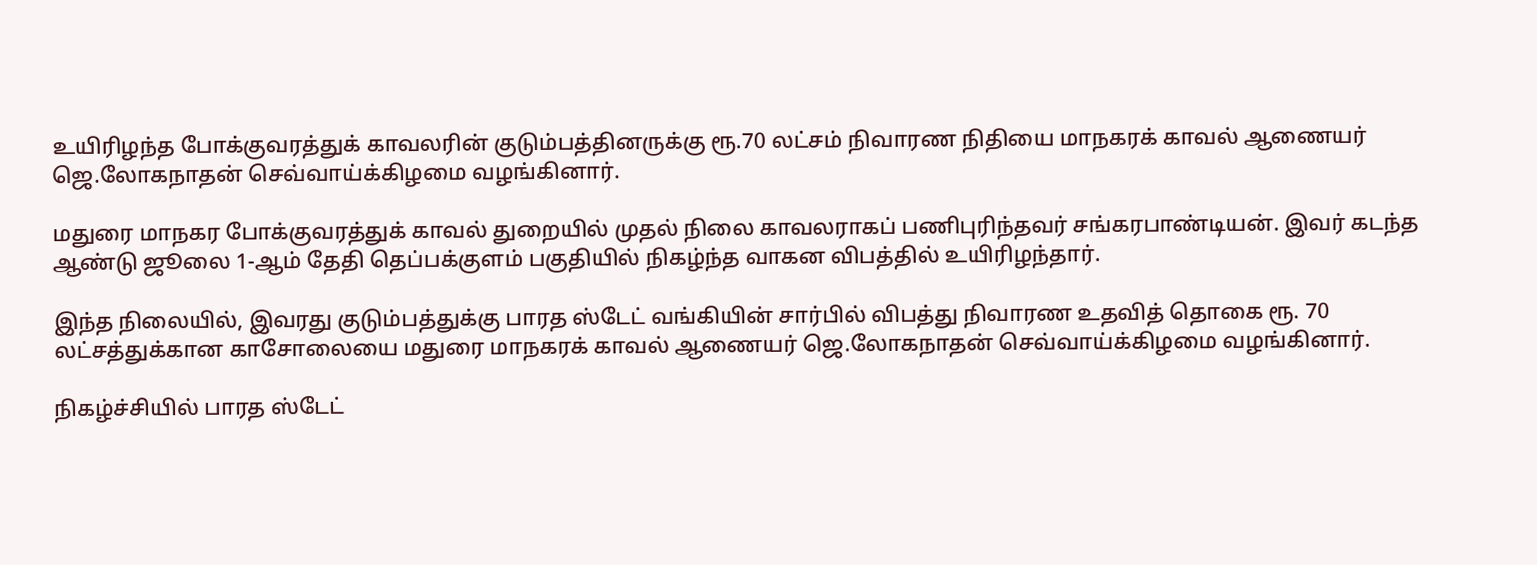உயிரிழந்த போக்குவரத்துக் காவலரின் குடும்பத்தினருக்கு ரூ.70 லட்சம் நிவாரண நிதியை மாநகரக் காவல் ஆணையர் ஜெ.லோகநாதன் செவ்வாய்க்கிழமை வழங்கினார்.

மதுரை மாநகர போக்குவரத்துக் காவல் துறையில் முதல் நிலை காவலராகப் பணிபுரிந்தவர் சங்கரபாண்டியன். இவர் கடந்த ஆண்டு ஜூலை 1-ஆம் தேதி தெப்பக்குளம் பகுதியில் நிகழ்ந்த வாகன விபத்தில் உயிரிழந்தார்.

இந்த நிலையில், இவரது குடும்பத்துக்கு பாரத ஸ்டேட் வங்கியின் சார்பில் விபத்து நிவாரண உதவித் தொகை ரூ. 70 லட்சத்துக்கான காசோலையை மதுரை மாநகரக் காவல் ஆணையர் ஜெ.லோகநாதன் செவ்வாய்க்கிழமை வழங்கினார்.

நிகழ்ச்சியில் பாரத ஸ்டேட்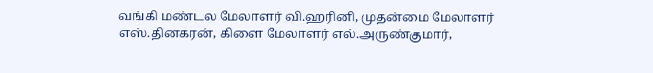வங்கி மண்டல மேலாளர் வி.ஹரினி, முதன்மை மேலாளர் எஸ்.தினகரன், கிளை மேலாளர் எல்.அருண்குமார்,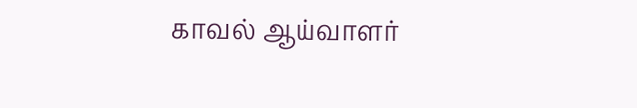காவல் ஆய்வாளர்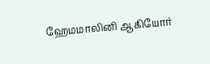ஹேமமாலினி ஆகியோர்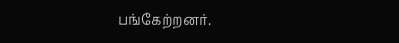பங்கேற்றனர்.